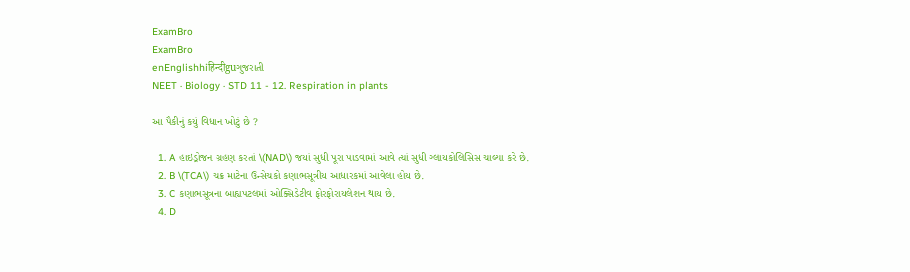ExamBro
ExamBro
enEnglishhiहिन्दीguગુજરાતી
NEET · Biology · STD 11 - 12. Respiration in plants

આ પૈકીનું કયું વિધાન ખોટું છે ?

  1. A હાઇડ્રોજન ગ્રહણ કરતાં \(NAD\) જયાં સુધી પૂરા પાડવામાં આવે ત્યાં સુધી ગ્લાયકોલિસિસ ચાલ્યા કરે છે.
  2. B \(TCA\) ચક્ર માટેના ઉન્સેચકો કણાભસૂત્રીય આધારકમાં આવેલા હોય છે.
  3. C કણાભસૂત્રના બાહ્યપટલમાં ઓક્સિડેટીવ ફોરફોરાયલેશન થાય છે.
  4. D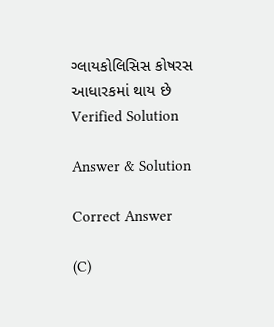ગ્લાયકોલિસિસ કોષરસ આધારકમાં થાય છે
Verified Solution

Answer & Solution

Correct Answer

(C)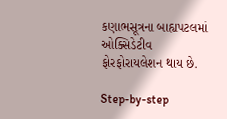કણાભસૂત્રના બાહ્યપટલમાં ઓક્સિડેટીવ ફોરફોરાયલેશન થાય છે.

Step-by-step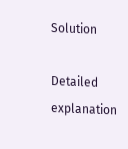Solution

Detailed explanation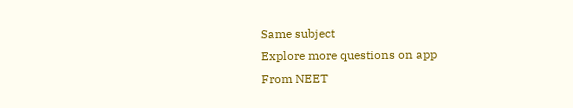Same subject
Explore more questions on app
From NEET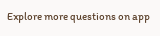Explore more questions on app